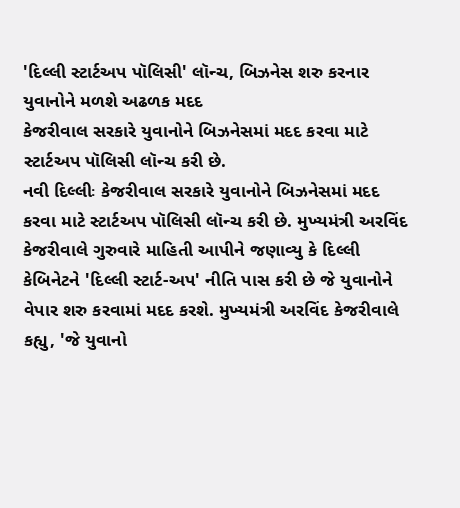'દિલ્લી સ્ટાર્ટઅપ પૉલિસી' લૉન્ચ, બિઝનેસ શરુ કરનાર યુવાનોને મળશે અઢળક મદદ
કેજરીવાલ સરકારે યુવાનોને બિઝનેસમાં મદદ કરવા માટે સ્ટાર્ટઅપ પૉલિસી લૉન્ચ કરી છે.
નવી દિલ્લીઃ કેજરીવાલ સરકારે યુવાનોને બિઝનેસમાં મદદ કરવા માટે સ્ટાર્ટઅપ પૉલિસી લૉન્ચ કરી છે. મુખ્યમંત્રી અરવિંદ કેજરીવાલે ગુરુવારે માહિતી આપીને જણાવ્યુ કે દિલ્લી કેબિનેટને 'દિલ્લી સ્ટાર્ટ-અપ' નીતિ પાસ કરી છે જે યુવાનોને વેપાર શરુ કરવામાં મદદ કરશે. મુખ્યમંત્રી અરવિંદ કેજરીવાલે કહ્યુ, 'જે યુવાનો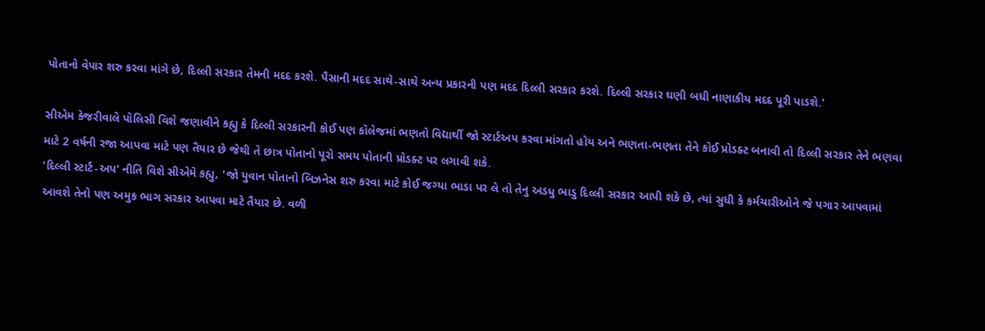પોતાનો વેપાર શરુ કરવા માંગે છે, દિલ્લી સરકાર તેમની મદદ કરશે. પૈસાની મદદ સાથે-સાથે અન્ય પ્રકારની પણ મદદ દિલ્લી સરકાર કરશે. દિલ્લી સરકાર ઘણી બધી નાણાકીય મદદ પૂરી પાડશે.'

સીએમ કેજરીવાલે પૉલિસી વિશે જણાવીને કહ્યુ કે દિલ્લી સરકારની કોઈ પણ કૉલેજમાં ભણતો વિદ્યાર્થી જો સ્ટાર્ટઅપ કરવા માંગતો હોય અને ભણતા-ભણતા તેને કોઈ પ્રોડક્ટ બનાવી તો દિલ્લી સરકાર તેને ભણવા માટે 2 વર્ષની રજા આપવા માટે પણ તૈયાર છે જેથી તે છાત્ર પોતાનો પૂરો સમય પોતાની પ્રોડક્ટ પર લગાવી શકે.
'દિલ્લી સ્ટાર્ટ-અપ' નીતિ વિશે સીએમે કહ્યુ, 'જો યુવાન પોતાનો બિઝનેસ શરુ કરવા માટે કોઈ જગ્યા ભાડા પર લે તો તેનુ અડધુ ભાડુ દિલ્લી સરકાર આપી શકે છે, ત્યાં સુધી કે કર્મચારીઓને જે પગાર આપવામાં આવશે તેનો પણ અમુક ભાગ સરકાર આપવા માટે તૈયાર છે. વળી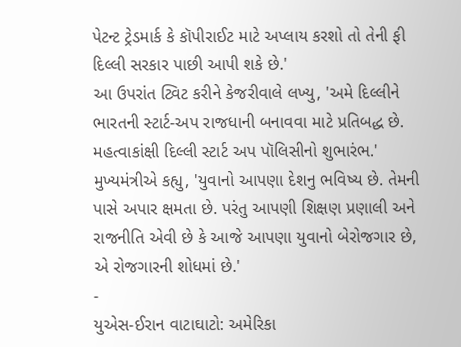પેટન્ટ ટ્રેડમાર્ક કે કૉપીરાઈટ માટે અપ્લાય કરશો તો તેની ફી દિલ્લી સરકાર પાછી આપી શકે છે.'
આ ઉપરાંત ટ્વિટ કરીને કેજરીવાલે લખ્યુ, 'અમે દિલ્લીને ભારતની સ્ટાર્ટ-અપ રાજધાની બનાવવા માટે પ્રતિબદ્ધ છે. મહત્વાકાંક્ષી દિલ્લી સ્ટાર્ટ અપ પૉલિસીનો શુભારંભ.' મુખ્યમંત્રીએ કહ્યુ, 'યુવાનો આપણા દેશનુ ભવિષ્ય છે. તેમની પાસે અપાર ક્ષમતા છે. પરંતુ આપણી શિક્ષણ પ્રણાલી અને રાજનીતિ એવી છે કે આજે આપણા યુવાનો બેરોજગાર છે, એ રોજગારની શોધમાં છે.'
-
યુએસ-ઈરાન વાટાઘાટો: અમેરિકા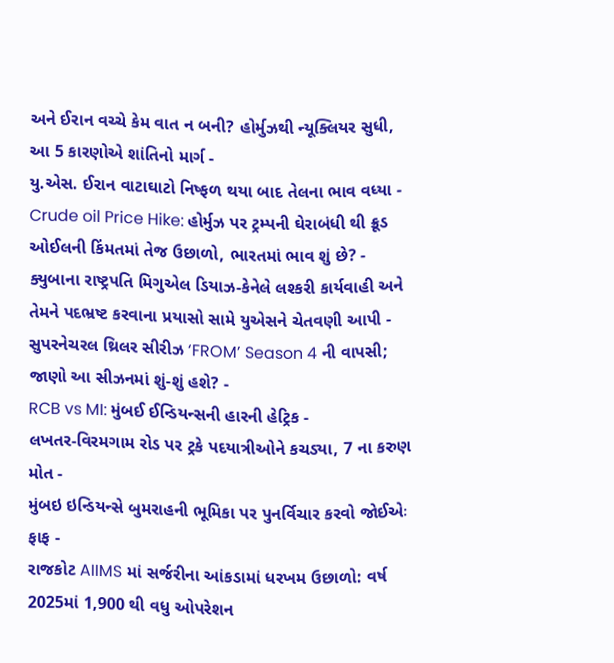અને ઈરાન વચ્ચે કેમ વાત ન બની? હોર્મુઝથી ન્યૂક્લિયર સુધી, આ 5 કારણોએ શાંતિનો માર્ગ -
યુ.એસ. ઈરાન વાટાઘાટો નિષ્ફળ થયા બાદ તેલના ભાવ વધ્યા -
Crude oil Price Hike: હોર્મુઝ પર ટ્રમ્પની ઘેરાબંધી થી ક્રૂડ ઓઈલની કિંમતમાં તેજ ઉછાળો, ભારતમાં ભાવ શું છે? -
ક્યુબાના રાષ્ટ્રપતિ મિગુએલ ડિયાઝ-કેનેલે લશ્કરી કાર્યવાહી અને તેમને પદભ્રષ્ટ કરવાના પ્રયાસો સામે યુએસને ચેતવણી આપી -
સુપરનેચરલ થ્રિલર સીરીઝ ‘FROM’ Season 4 ની વાપસી; જાણો આ સીઝનમાં શું-શું હશે? -
RCB vs MI: મુંબઈ ઈન્ડિયન્સની હારની હેટ્રિક -
લખતર-વિરમગામ રોડ પર ટ્રકે પદયાત્રીઓને કચડ્યા, 7 ના કરુણ મોત -
મુંબઇ ઇન્ડિયન્સે બુમરાહની ભૂમિકા પર પુનર્વિચાર કરવો જોઈએઃ ફાફ -
રાજકોટ AIIMS માં સર્જરીના આંકડામાં ધરખમ ઉછાળો: વર્ષ 2025માં 1,900 થી વધુ ઓપરેશન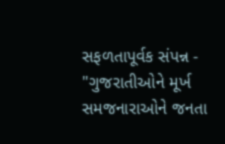સફળતાપૂર્વક સંપન્ન -
"ગુજરાતીઓને મૂર્ખ સમજનારાઓને જનતા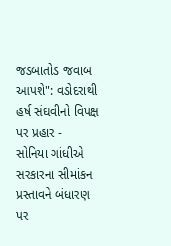જડબાતોડ જવાબ આપશે": વડોદરાથી હર્ષ સંઘવીનો વિપક્ષ પર પ્રહાર -
સોનિયા ગાંધીએ સરકારના સીમાંકન પ્રસ્તાવને બંધારણ પર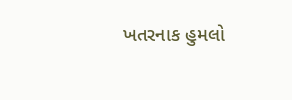ખતરનાક હુમલો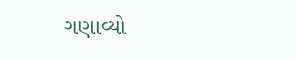ગણાવ્યો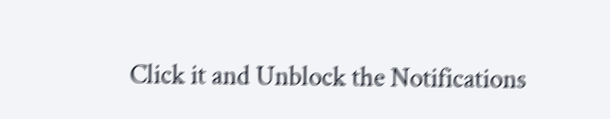Click it and Unblock the Notifications